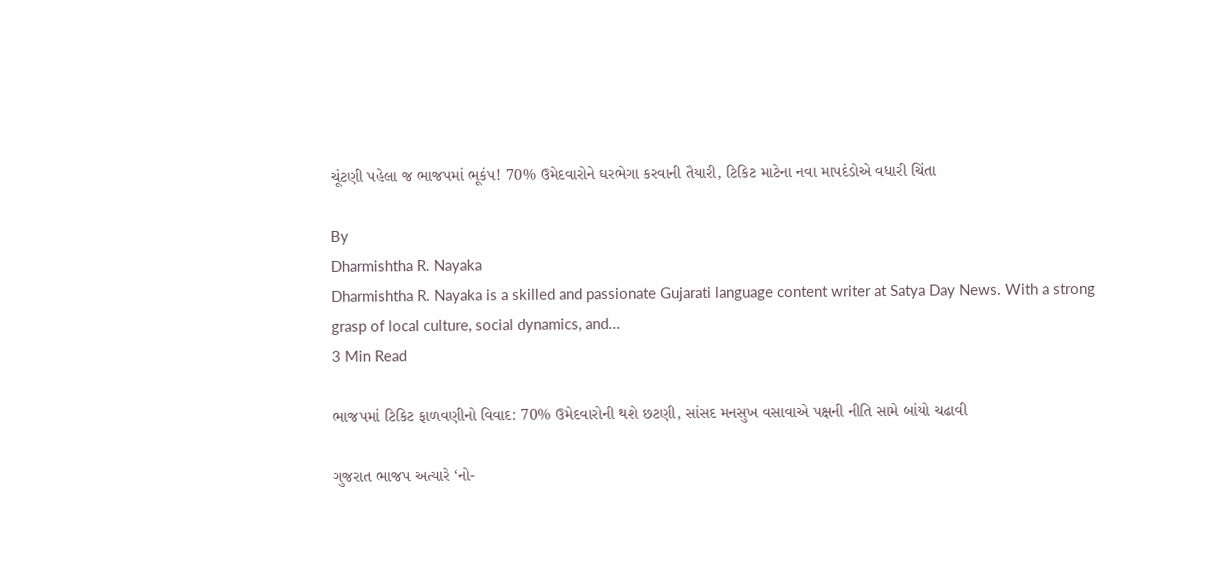ચૂંટણી પહેલા જ ભાજપમાં ભૂકંપ! 70% ઉમેદવારોને ઘરભેગા કરવાની તૈયારી, ટિકિટ માટેના નવા માપદંડોએ વધારી ચિંતા

By
Dharmishtha R. Nayaka
Dharmishtha R. Nayaka is a skilled and passionate Gujarati language content writer at Satya Day News. With a strong grasp of local culture, social dynamics, and...
3 Min Read

ભાજપમાં ટિકિટ ફાળવણીનો વિવાદ: 70% ઉમેદવારોની થશે છટણી, સાંસદ મનસુખ વસાવાએ પક્ષની નીતિ સામે બાંયો ચઢાવી

ગુજરાત ભાજપ અત્યારે ‘નો-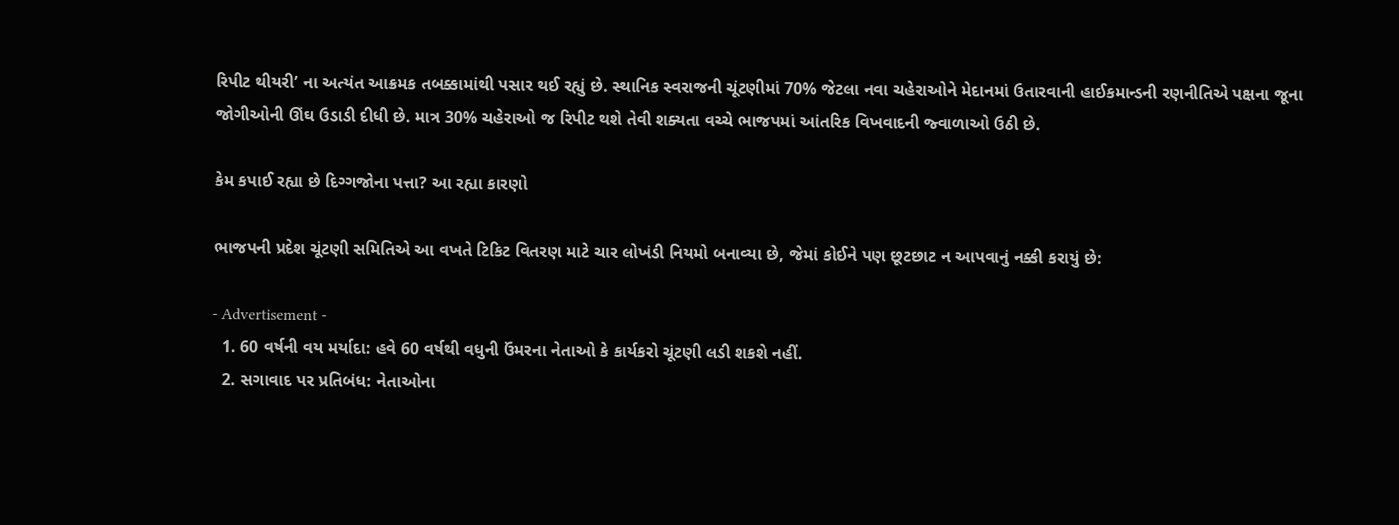રિપીટ થીયરી’ ના અત્યંત આક્રમક તબક્કામાંથી પસાર થઈ રહ્યું છે. સ્થાનિક સ્વરાજની ચૂંટણીમાં 70% જેટલા નવા ચહેરાઓને મેદાનમાં ઉતારવાની હાઈકમાન્ડની રણનીતિએ પક્ષના જૂના જોગીઓની ઊંઘ ઉડાડી દીધી છે. માત્ર 30% ચહેરાઓ જ રિપીટ થશે તેવી શક્યતા વચ્ચે ભાજપમાં આંતરિક વિખવાદની જ્વાળાઓ ઉઠી છે.

કેમ કપાઈ રહ્યા છે દિગ્ગજોના પત્તા? આ રહ્યા કારણો

ભાજપની પ્રદેશ ચૂંટણી સમિતિએ આ વખતે ટિકિટ વિતરણ માટે ચાર લોખંડી નિયમો બનાવ્યા છે, જેમાં કોઈને પણ છૂટછાટ ન આપવાનું નક્કી કરાયું છે:

- Advertisement -
  1. 60 વર્ષની વય મર્યાદા: હવે 60 વર્ષથી વધુની ઉંમરના નેતાઓ કે કાર્યકરો ચૂંટણી લડી શકશે નહીં.
  2. સગાવાદ પર પ્રતિબંધ: નેતાઓના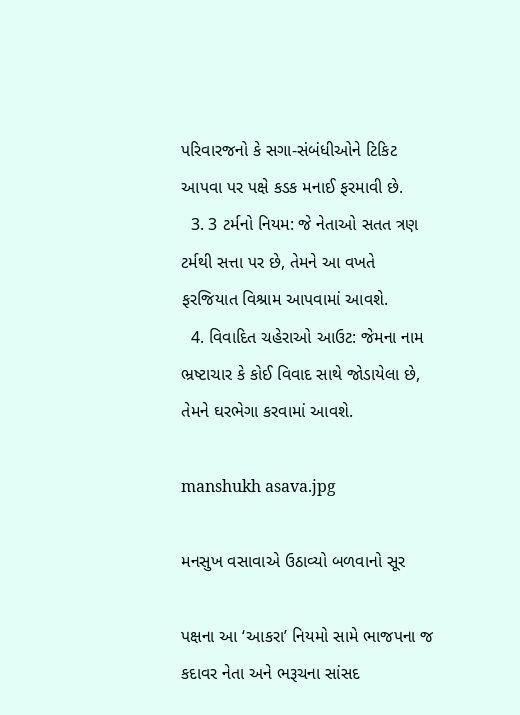પરિવારજનો કે સગા-સંબંધીઓને ટિકિટ આપવા પર પક્ષે કડક મનાઈ ફરમાવી છે.
  3. 3 ટર્મનો નિયમ: જે નેતાઓ સતત ત્રણ ટર્મથી સત્તા પર છે, તેમને આ વખતે ફરજિયાત વિશ્રામ આપવામાં આવશે.
  4. વિવાદિત ચહેરાઓ આઉટ: જેમના નામ ભ્રષ્ટાચાર કે કોઈ વિવાદ સાથે જોડાયેલા છે, તેમને ઘરભેગા કરવામાં આવશે.

manshukh asava.jpg

મનસુખ વસાવાએ ઉઠાવ્યો બળવાનો સૂર

પક્ષના આ ‘આકરા’ નિયમો સામે ભાજપના જ કદાવર નેતા અને ભરૂચના સાંસદ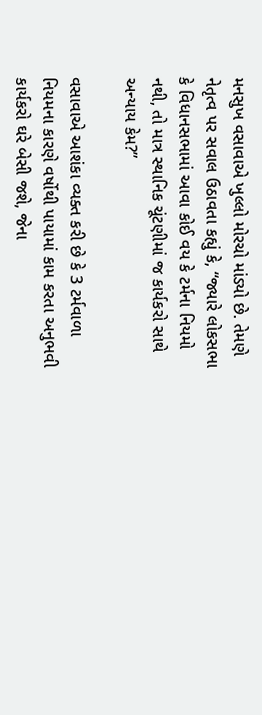મનસુખ વસાવાએ ખુલ્લો મોરચો માંડ્યો છે. તેમણે નેતૃત્વ પર સવાલ ઉઠાવતા કહ્યું કે, “જ્યારે લોકસભા કે વિધાનસભામાં આવા કોઈ વય કે ટર્મના નિયમો નથી, તો માત્ર સ્થાનિક ચૂંટણીમાં જ કાર્યકરો સાથે અન્યાય કેમ?”

વસાવાએ આશંકા વ્યક્ત કરી છે કે 3 ટર્મવાળા નિયમના કારણે વર્ષોથી પાયામાં કામ કરતા અનુભવી કાર્યકરો ઘરે બેસી જશે, જેના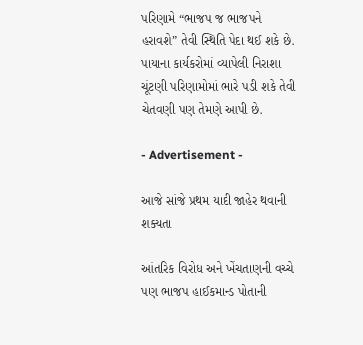પરિણામે “ભાજપ જ ભાજપને હરાવશે” તેવી સ્થિતિ પેદા થઈ શકે છે. પાયાના કાર્યકરોમાં વ્યાપેલી નિરાશા ચૂંટણી પરિણામોમાં ભારે પડી શકે તેવી ચેતવણી પણ તેમણે આપી છે.

- Advertisement -

આજે સાંજે પ્રથમ યાદી જાહેર થવાની શક્યતા

આંતરિક વિરોધ અને ખેંચતાણની વચ્ચે પણ ભાજપ હાઈકમાન્ડ પોતાની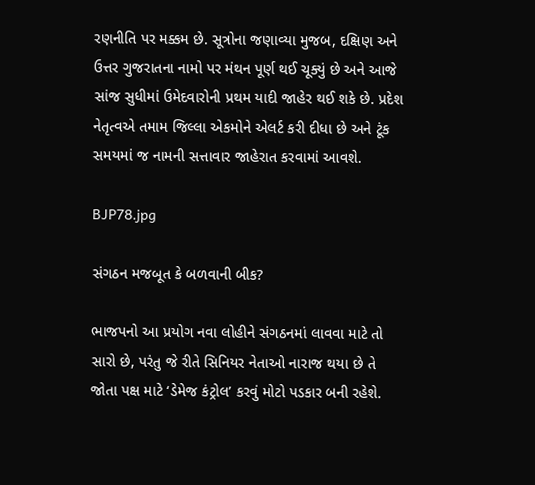રણનીતિ પર મક્કમ છે. સૂત્રોના જણાવ્યા મુજબ, દક્ષિણ અને ઉત્તર ગુજરાતના નામો પર મંથન પૂર્ણ થઈ ચૂક્યું છે અને આજે સાંજ સુધીમાં ઉમેદવારોની પ્રથમ યાદી જાહેર થઈ શકે છે. પ્રદેશ નેતૃત્વએ તમામ જિલ્લા એકમોને એલર્ટ કરી દીધા છે અને ટૂંક સમયમાં જ નામની સત્તાવાર જાહેરાત કરવામાં આવશે.

BJP78.jpg

સંગઠન મજબૂત કે બળવાની બીક?

ભાજપનો આ પ્રયોગ નવા લોહીને સંગઠનમાં લાવવા માટે તો સારો છે, પરંતુ જે રીતે સિનિયર નેતાઓ નારાજ થયા છે તે જોતા પક્ષ માટે ‘ડેમેજ કંટ્રોલ’ કરવું મોટો પડકાર બની રહેશે.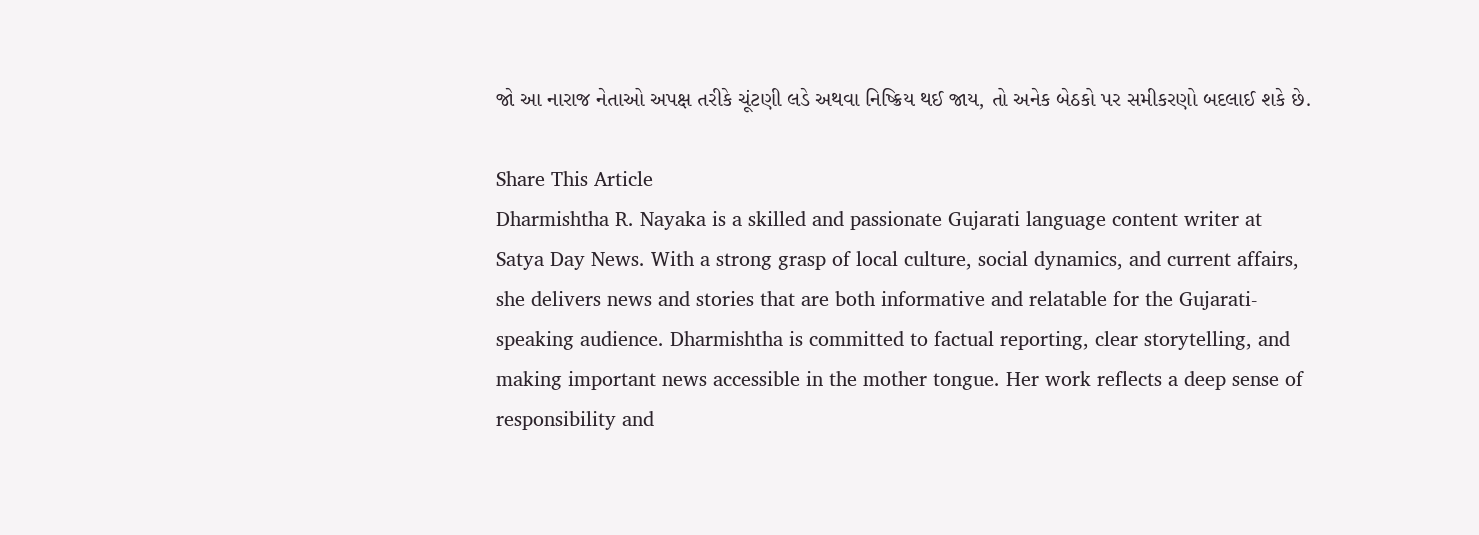જો આ નારાજ નેતાઓ અપક્ષ તરીકે ચૂંટણી લડે અથવા નિષ્ક્રિય થઈ જાય, તો અનેક બેઠકો પર સમીકરણો બદલાઈ શકે છે.

Share This Article
Dharmishtha R. Nayaka is a skilled and passionate Gujarati language content writer at Satya Day News. With a strong grasp of local culture, social dynamics, and current affairs, she delivers news and stories that are both informative and relatable for the Gujarati-speaking audience. Dharmishtha is committed to factual reporting, clear storytelling, and making important news accessible in the mother tongue. Her work reflects a deep sense of responsibility and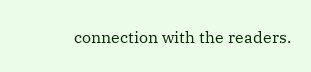connection with the readers.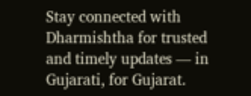Stay connected with Dharmishtha for trusted and timely updates — in Gujarati, for Gujarat.